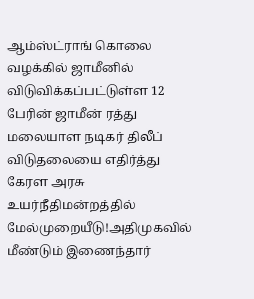ஆம்ஸ்ட்ராங் கொலை வழக்கில் ஜாமீனில் விடுவிக்கப்பட்டுள்ள 12 பேரின் ஜாமீன் ரத்து மலையாள நடிகர் திலீப் விடுதலையை எதிர்த்து கேரள அரசு உயர்நீதிமன்றத்தில் மேல்முறையீடு!அதிமுகவில் மீண்டும் இணைந்தார்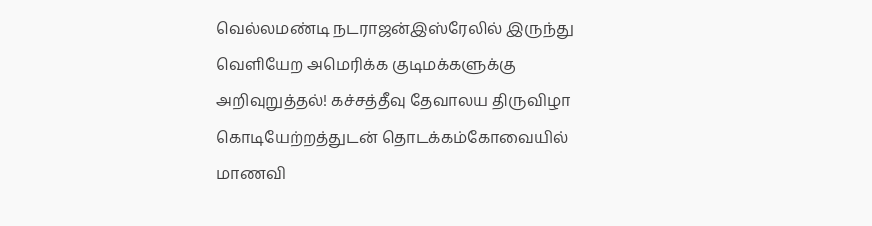வெல்லமண்டி நடராஜன்இஸ்ரேலில் இருந்து வெளியேற அமெரிக்க குடிமக்களுக்கு அறிவுறுத்தல்! கச்சத்தீவு தேவாலய திருவிழா கொடியேற்றத்துடன் தொடக்கம்கோவையில் மாணவி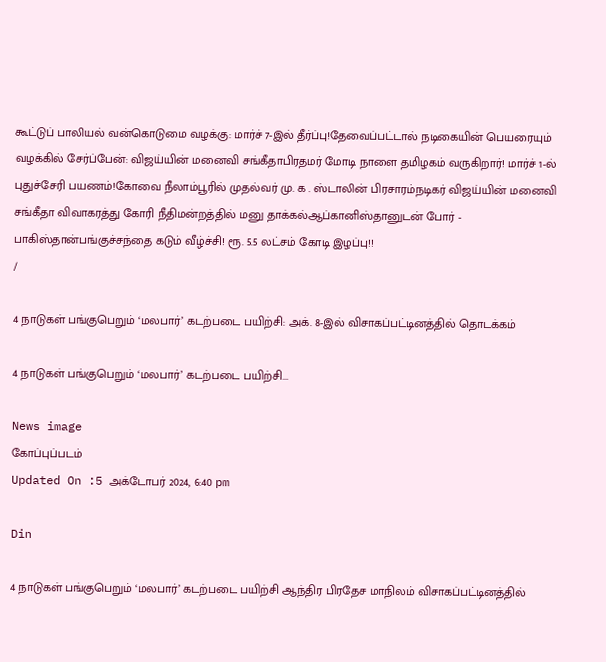கூட்டுப் பாலியல் வன்கொடுமை வழக்கு: மார்ச் 7-இல் தீர்ப்பு!தேவைப்பட்டால் நடிகையின் பெயரையும் வழக்கில் சேர்ப்பேன்: விஜய்யின் மனைவி சங்கீதாபிரதமர் மோடி நாளை தமிழகம் வருகிறார்! மார்ச் 1-ல் புதுச்சேரி பயணம்!கோவை நீலாம்பூரில் முதல்வர் மு. க . ஸ்டாலின் பிரசாரம்நடிகர் விஜய்யின் மனைவி சங்கீதா விவாகரத்து கோரி நீதிமன்றத்தில் மனு தாக்கல்ஆப்கானிஸ்தானுடன் போர் - பாகிஸ்தான்பங்குச்சந்தை கடும் வீழ்ச்சி! ரூ. 5.5 லட்சம் கோடி இழப்பு!!
/

4 நாடுகள் பங்குபெறும் ‘மலபார்’ கடற்படை பயிற்சி: அக். 8-இல் விசாகப்பட்டினத்தில் தொடக்கம்

4 நாடுகள் பங்குபெறும் ‘மலபார்’ கடற்படை பயிற்சி...

News image
கோப்புப்படம்
Updated On :5 அக்டோபர் 2024, 6:40 pm

Din

4 நாடுகள் பங்குபெறும் ‘மலபார்’ கடற்படை பயிற்சி ஆந்திர பிரதேச மாநிலம் விசாகப்பட்டினத்தில்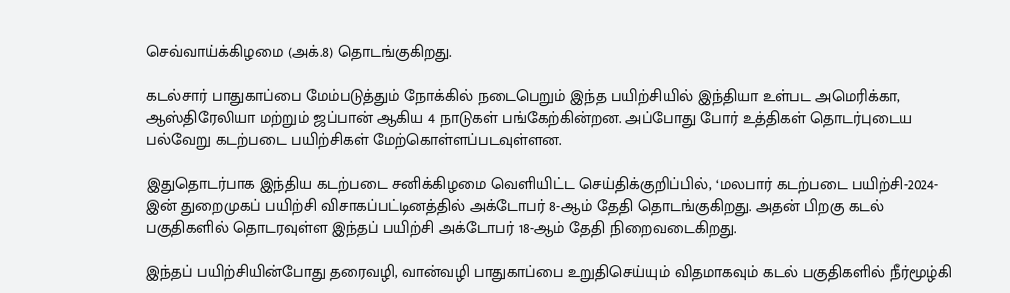செவ்வாய்க்கிழமை (அக்.8) தொடங்குகிறது.

கடல்சார் பாதுகாப்பை மேம்படுத்தும் நோக்கில் நடைபெறும் இந்த பயிற்சியில் இந்தியா உள்பட அமெரிக்கா, ஆஸ்திரேலியா மற்றும் ஜப்பான் ஆகிய 4 நாடுகள் பங்கேற்கின்றன. அப்போது போர் உத்திகள் தொடர்புடைய பல்வேறு கடற்படை பயிற்சிகள் மேற்கொள்ளப்படவுள்ளன.

இதுதொடர்பாக இந்திய கடற்படை சனிக்கிழமை வெளியிட்ட செய்திக்குறிப்பில், ‘மலபார் கடற்படை பயிற்சி-2024-இன் துறைமுகப் பயிற்சி விசாகப்பட்டினத்தில் அக்டோபர் 8-ஆம் தேதி தொடங்குகிறது. அதன் பிறகு கடல் பகுதிகளில் தொடரவுள்ள இந்தப் பயிற்சி அக்டோபர் 18-ஆம் தேதி நிறைவடைகிறது.

இந்தப் பயிற்சியின்போது தரைவழி, வான்வழி பாதுகாப்பை உறுதிசெய்யும் விதமாகவும் கடல் பகுதிகளில் நீர்மூழ்கி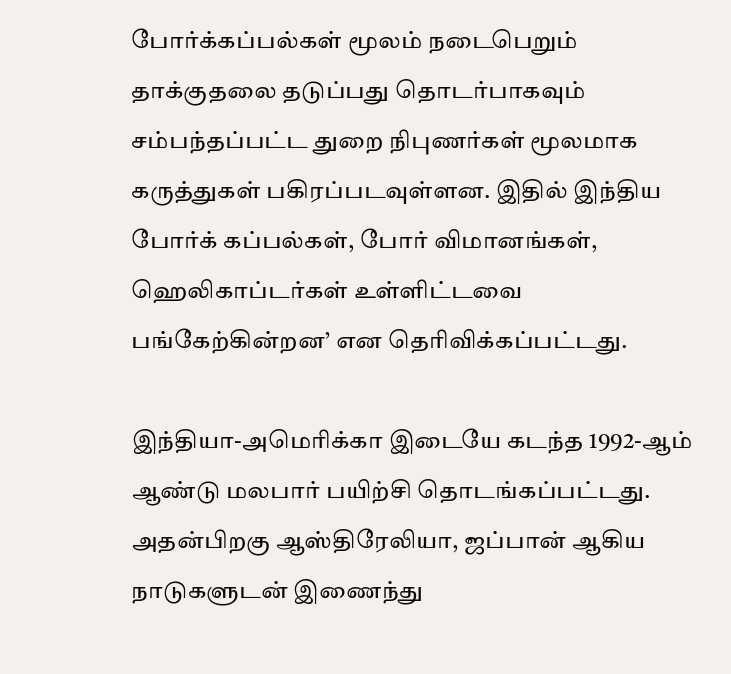போர்க்கப்பல்கள் மூலம் நடைபெறும் தாக்குதலை தடுப்பது தொடர்பாகவும் சம்பந்தப்பட்ட துறை நிபுணர்கள் மூலமாக கருத்துகள் பகிரப்படவுள்ளன. இதில் இந்திய போர்க் கப்பல்கள், போர் விமானங்கள், ஹெலிகாப்டர்கள் உள்ளிட்டவை பங்கேற்கின்றன’ என தெரிவிக்கப்பட்டது.

இந்தியா-அமெரிக்கா இடையே கடந்த 1992-ஆம் ஆண்டு மலபார் பயிற்சி தொடங்கப்பட்டது. அதன்பிறகு ஆஸ்திரேலியா, ஜப்பான் ஆகிய நாடுகளுடன் இணைந்து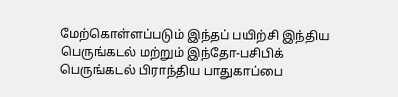மேற்கொள்ளப்படும் இந்தப் பயிற்சி இந்திய பெருங்கடல் மற்றும் இந்தோ-பசிபிக் பெருங்கடல் பிராந்திய பாதுகாப்பை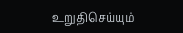உறுதிசெய்யும்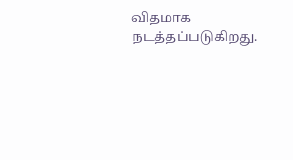விதமாக நடத்தப்படுகிறது.